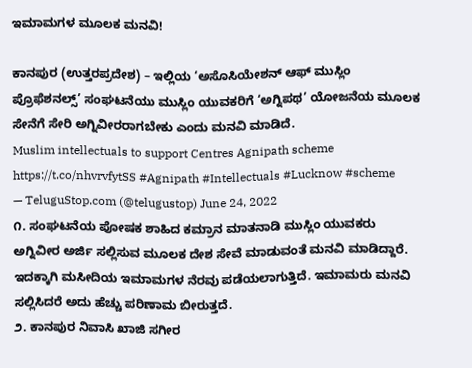ಇಮಾಮಗಳ ಮೂಲಕ ಮನವಿ!

ಕಾನಪುರ (ಉತ್ತರಪ್ರದೇಶ) – ಇಲ್ಲಿಯ ‘ಅಸೊಸಿಯೇಶನ್ ಆಫ್ ಮುಸ್ಲಿಂ ಪ್ರೊಫೆಶನಲ್ಸ್’ ಸಂಘಟನೆಯು ಮುಸ್ಲಿಂ ಯುವಕರಿಗೆ ‘ಅಗ್ನಿಪಥ’ ಯೋಜನೆಯ ಮೂಲಕ ಸೇನೆಗೆ ಸೇರಿ ಅಗ್ನಿವೀರರಾಗಬೇಕು ಎಂದು ಮನವಿ ಮಾಡಿದೆ.
Muslim intellectuals to support Centres Agnipath scheme https://t.co/nhvrvfytSS #Agnipath #Intellectuals #Lucknow #scheme
— TeluguStop.com (@telugustop) June 24, 2022
೧. ಸಂಘಟನೆಯ ಪೋಷಕ ಶಾಹಿದ ಕಮ್ರಾನ ಮಾತನಾಡಿ ಮುಸ್ಲಿಂ ಯುವಕರು ಅಗ್ನಿವೀರ ಅರ್ಜಿ ಸಲ್ಲಿಸುವ ಮೂಲಕ ದೇಶ ಸೇವೆ ಮಾಡುವಂತೆ ಮನವಿ ಮಾಡಿದ್ದಾರೆ. ಇದಕ್ಕಾಗಿ ಮಸೀದಿಯ ಇಮಾಮಗಳ ನೆರವು ಪಡೆಯಲಾಗುತ್ತಿದೆ. ಇಮಾಮರು ಮನವಿ ಸಲ್ಲಿಸಿದರೆ ಅದು ಹೆಚ್ಚು ಪರಿಣಾಮ ಬೀರುತ್ತದೆ.
೨. ಕಾನಪುರ ನಿವಾಸಿ ಖಾಜಿ ಸಗೀರ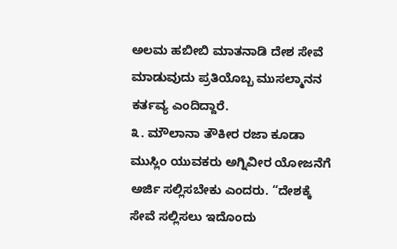ಅಲಮ ಹಬೀಬಿ ಮಾತನಾಡಿ ದೇಶ ಸೇವೆ ಮಾಡುವುದು ಪ್ರತಿಯೊಬ್ಬ ಮುಸಲ್ಮಾನನ ಕರ್ತವ್ಯ ಎಂದಿದ್ದಾರೆ.
೩. ಮೌಲಾನಾ ತೌಕೀರ ರಜಾ ಕೂಡಾ ಮುಸ್ಲಿಂ ಯುವಕರು ಅಗ್ನಿವೀರ ಯೋಜನೆಗೆ ಅರ್ಜಿ ಸಲ್ಲಿಸಬೇಕು ಎಂದರು. “ದೇಶಕ್ಕೆ ಸೇವೆ ಸಲ್ಲಿಸಲು ಇದೊಂದು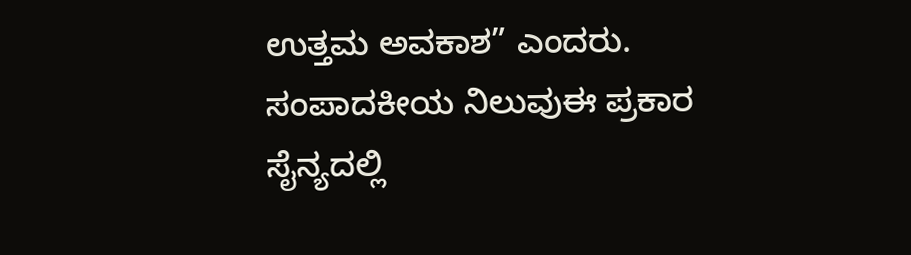ಉತ್ತಮ ಅವಕಾಶ” ಎಂದರು.
ಸಂಪಾದಕೀಯ ನಿಲುವುಈ ಪ್ರಕಾರ ಸೈನ್ಯದಲ್ಲಿ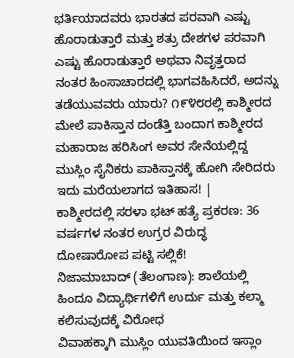ಭರ್ತಿಯಾದವರು ಭಾರತದ ಪರವಾಗಿ ಎಷ್ಟು ಹೊರಾಡುತ್ತಾರೆ ಮತ್ತು ಶತ್ರು ದೇಶಗಳ ಪರವಾಗಿ ಎಷ್ಟು ಹೊರಾಡುತ್ತಾರೆ ಅಥವಾ ನಿವೃತ್ತರಾದ ನಂತರ ಹಿಂಸಾಚಾರದಲ್ಲಿ ಭಾಗವಹಿಸಿದರೆ, ಅದನ್ನು ತಡೆಯುವವರು ಯಾರು? ೧೯೪೮ರಲ್ಲಿ ಕಾಶ್ಮೀರದ ಮೇಲೆ ಪಾಕಿಸ್ತಾನ ದಂಡೆತ್ತಿ ಬಂದಾಗ ಕಾಶ್ಮೀರದ ಮಹಾರಾಜ ಹರಿಸಿಂಗ ಅವರ ಸೇನೆಯಲ್ಲಿದ್ದ ಮುಸ್ಲಿಂ ಸೈನಿಕರು ಪಾಕಿಸ್ತಾನಕ್ಕೆ ಹೋಗಿ ಸೇರಿದರು ಇದು ಮರೆಯಲಾಗದ ಇತಿಹಾಸ! |
ಕಾಶ್ಮೀರದಲ್ಲಿ ಸರಳಾ ಭಟ್ ಹತ್ಯೆ ಪ್ರಕರಣ: 36 ವರ್ಷಗಳ ನಂತರ ಉಗ್ರರ ವಿರುದ್ಧ ದೋಷಾರೋಪ ಪಟ್ಟಿ ಸಲ್ಲಿಕೆ!
ನಿಜಾಮಾಬಾದ್ (ತೆಲಂಗಾಣ): ಶಾಲೆಯಲ್ಲಿ ಹಿಂದೂ ವಿದ್ಯಾರ್ಥಿಗಳಿಗೆ ಉರ್ದು ಮತ್ತು ಕಲ್ಮಾ ಕಲಿಸುವುದಕ್ಕೆ ವಿರೋಧ
ವಿವಾಹಕ್ಕಾಗಿ ಮುಸ್ಲಿಂ ಯುವತಿಯಿಂದ ಇಸ್ಲಾಂ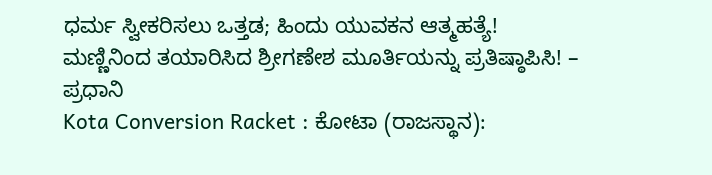ಧರ್ಮ ಸ್ವೀಕರಿಸಲು ಒತ್ತಡ; ಹಿಂದು ಯುವಕನ ಆತ್ಮಹತ್ಯೆ!
ಮಣ್ಣಿನಿಂದ ತಯಾರಿಸಿದ ಶ್ರೀಗಣೇಶ ಮೂರ್ತಿಯನ್ನು ಪ್ರತಿಷ್ಠಾಪಿಸಿ! – ಪ್ರಧಾನಿ
Kota Conversion Racket : ಕೋಟಾ (ರಾಜಸ್ಥಾನ):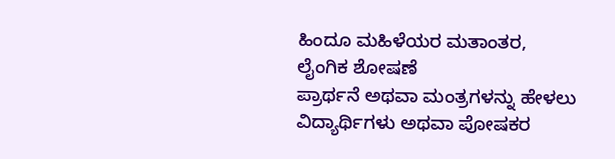ಹಿಂದೂ ಮಹಿಳೆಯರ ಮತಾಂತರ, ಲೈಂಗಿಕ ಶೋಷಣೆ
ಪ್ರಾರ್ಥನೆ ಅಥವಾ ಮಂತ್ರಗಳನ್ನು ಹೇಳಲು ವಿದ್ಯಾರ್ಥಿಗಳು ಅಥವಾ ಪೋಷಕರ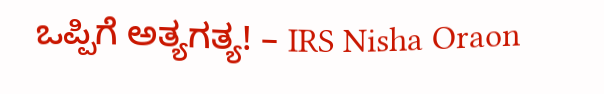ಒಪ್ಪಿಗೆ ಅತ್ಯಗತ್ಯ! – IRS Nisha Oraon